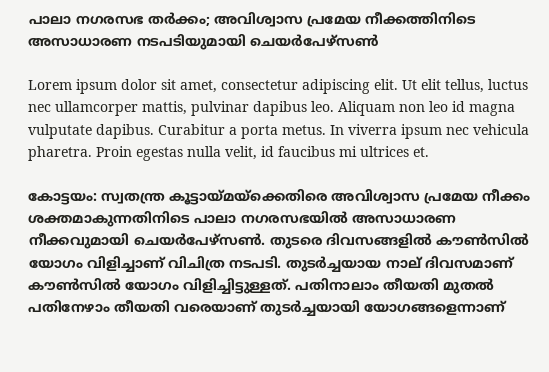പാലാ നഗരസഭ തര്‍ക്കം; അവിശ്വാസ പ്രമേയ നീക്കത്തിനിടെ അസാധാരണ നടപടിയുമായി ചെയര്‍പേഴ്‌സണ്‍

Lorem ipsum dolor sit amet, consectetur adipiscing elit. Ut elit tellus, luctus nec ullamcorper mattis, pulvinar dapibus leo. Aliquam non leo id magna vulputate dapibus. Curabitur a porta metus. In viverra ipsum nec vehicula pharetra. Proin egestas nulla velit, id faucibus mi ultrices et.

കോട്ടയം: സ്വതന്ത്ര കൂട്ടായ്മയ്‌ക്കെതിരെ അവിശ്വാസ പ്രമേയ നീക്കം ശക്തമാകുന്നതിനിടെ പാലാ നഗരസഭയില്‍ അസാധാരണ നീക്കവുമായി ചെയര്‍പേഴ്‌സണ്‍. തുടരെ ദിവസങ്ങളില്‍ കൗണ്‍സില്‍ യോഗം വിളിച്ചാണ് വിചിത്ര നടപടി. തുടർച്ചയായ നാല് ദിവസമാണ് കൗണ്‍സില്‍ യോഗം വിളിച്ചിട്ടുള്ളത്. പതിനാലാം തീയതി മുതല്‍ പതിനേഴാം തീയതി വരെയാണ് തുടര്‍ച്ചയായി യോഗങ്ങളെന്നാണ്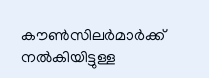കൗണ്‍സിലര്‍മാര്‍ക്ക് നല്‍കിയിട്ടുള്ള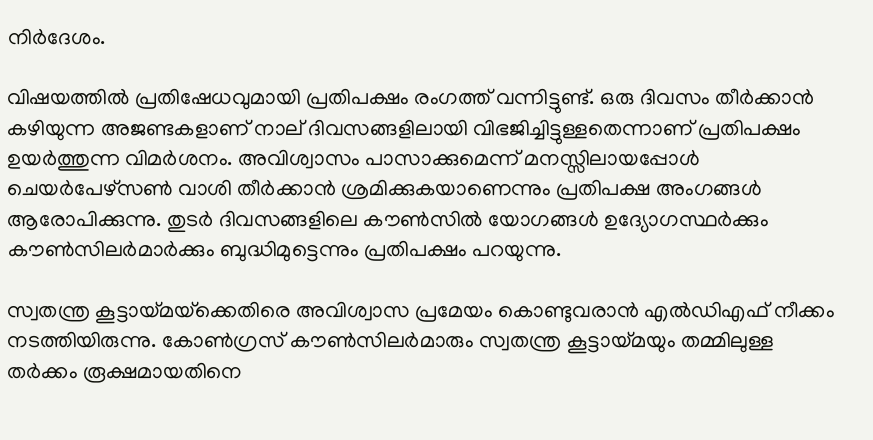നിര്‍ദേശം.

വിഷയത്തില്‍ പ്രതിഷേധവുമായി പ്രതിപക്ഷം രംഗത്ത് വന്നിട്ടുണ്ട്. ഒരു ദിവസം തീര്‍ക്കാന്‍ കഴിയുന്ന അജണ്ടകളാണ് നാല് ദിവസങ്ങളിലായി വിഭജിച്ചിട്ടുള്ളതെന്നാണ് പ്രതിപക്ഷം ഉയര്‍ത്തുന്ന വിമര്‍ശനം. അവിശ്വാസം പാസാക്കുമെന്ന് മനസ്സിലായപ്പോള്‍ ചെയര്‍പേഴ്‌സണ്‍ വാശി തീര്‍ക്കാന്‍ ശ്രമിക്കുകയാണെന്നും പ്രതിപക്ഷ അംഗങ്ങള്‍ ആരോപിക്കുന്നു. തുടര്‍ ദിവസങ്ങളിലെ കൗണ്‍സില്‍ യോഗങ്ങള്‍ ഉദ്യോഗസ്ഥര്‍ക്കും കൗണ്‍സിലര്‍മാര്‍ക്കും ബുദ്ധിമുട്ടെന്നും പ്രതിപക്ഷം പറയുന്നു.

സ്വതന്ത്ര കൂട്ടായ്മയ്‌ക്കെതിരെ അവിശ്വാസ പ്രമേയം കൊണ്ടുവരാന്‍ എല്‍ഡിഎഫ് നീക്കം നടത്തിയിരുന്നു. കോണ്‍ഗ്രസ് കൗണ്‍സിലര്‍മാരും സ്വതന്ത്ര കൂട്ടായ്മയും തമ്മിലുള്ള തര്‍ക്കം രൂക്ഷമായതിനെ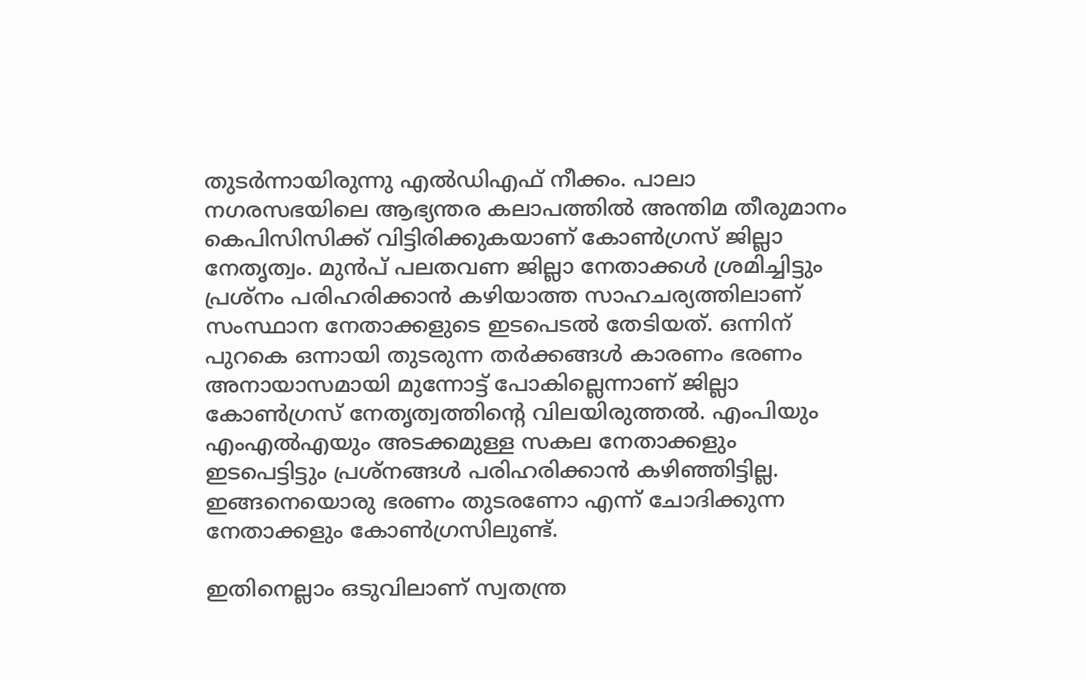തുടര്‍ന്നായിരുന്നു എല്‍ഡിഎഫ് നീക്കം. പാലാ നഗരസഭയിലെ ആഭ്യന്തര കലാപത്തില്‍ അന്തിമ തീരുമാനം കെപിസിസിക്ക് വിട്ടിരിക്കുകയാണ് കോണ്‍ഗ്രസ് ജില്ലാ നേതൃത്വം. മുന്‍പ് പലതവണ ജില്ലാ നേതാക്കള്‍ ശ്രമിച്ചിട്ടും പ്രശ്‌നം പരിഹരിക്കാന്‍ കഴിയാത്ത സാഹചര്യത്തിലാണ് സംസ്ഥാന നേതാക്കളുടെ ഇടപെടല്‍ തേടിയത്. ഒന്നിന് പുറകെ ഒന്നായി തുടരുന്ന തര്‍ക്കങ്ങള്‍ കാരണം ഭരണം അനായാസമായി മുന്നോട്ട് പോകില്ലെന്നാണ് ജില്ലാ കോണ്‍ഗ്രസ് നേതൃത്വത്തിന്റെ വിലയിരുത്തല്‍. എംപിയും എംഎല്‍എയും അടക്കമുള്ള സകല നേതാക്കളും ഇടപെട്ടിട്ടും പ്രശ്‌നങ്ങള്‍ പരിഹരിക്കാന്‍ കഴിഞ്ഞിട്ടില്ല. ഇങ്ങനെയൊരു ഭരണം തുടരണോ എന്ന് ചോദിക്കുന്ന നേതാക്കളും കോണ്‍ഗ്രസിലുണ്ട്.

ഇതിനെല്ലാം ഒടുവിലാണ് സ്വതന്ത്ര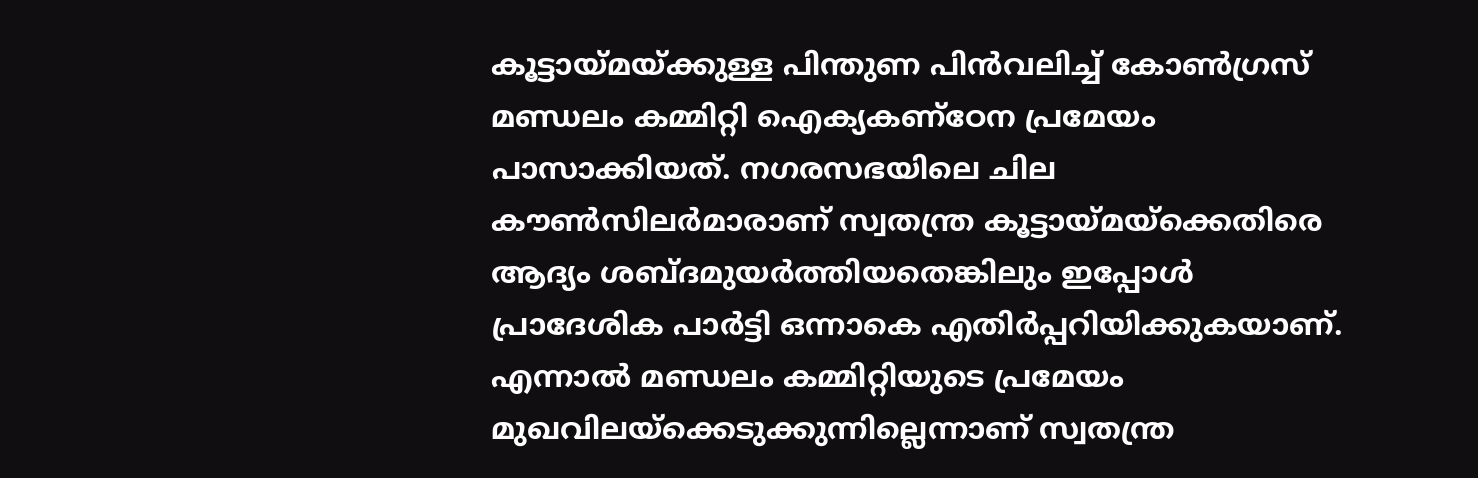കൂട്ടായ്മയ്ക്കുള്ള പിന്തുണ പിന്‍വലിച്ച് കോണ്‍ഗ്രസ് മണ്ഡലം കമ്മിറ്റി ഐക്യകണ്‌ഠേന പ്രമേയം പാസാക്കിയത്. നഗരസഭയിലെ ചില കൗണ്‍സിലര്‍മാരാണ് സ്വതന്ത്ര കൂട്ടായ്മയ്‌ക്കെതിരെ ആദ്യം ശബ്ദമുയര്‍ത്തിയതെങ്കിലും ഇപ്പോള്‍ പ്രാദേശിക പാര്‍ട്ടി ഒന്നാകെ എതിര്‍പ്പറിയിക്കുകയാണ്. എന്നാല്‍ മണ്ഡലം കമ്മിറ്റിയുടെ പ്രമേയം മുഖവിലയ്‌ക്കെടുക്കുന്നില്ലെന്നാണ് സ്വതന്ത്ര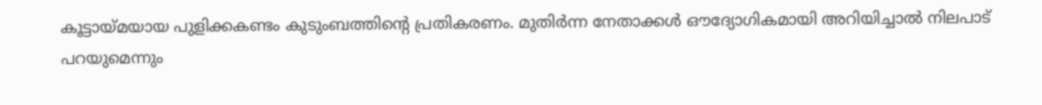കൂട്ടായ്മയായ പുളിക്കകണ്ടം കുടുംബത്തിന്റെ പ്രതികരണം. മുതിര്‍ന്ന നേതാക്കള്‍ ഔദ്യോഗികമായി അറിയിച്ചാല്‍ നിലപാട് പറയുമെന്നും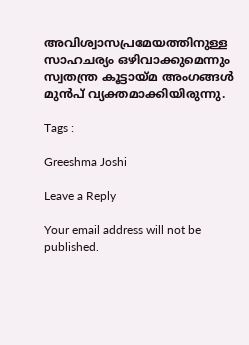അവിശ്വാസപ്രമേയത്തിനുള്ള സാഹചര്യം ഒഴിവാക്കുമെന്നും സ്വതന്ത്ര കൂട്ടായ്മ അംഗങ്ങള്‍ മുന്‍പ് വ്യക്തമാക്കിയിരുന്നു.

Tags :

Greeshma Joshi

Leave a Reply

Your email address will not be published.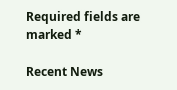Required fields are marked *

Recent News